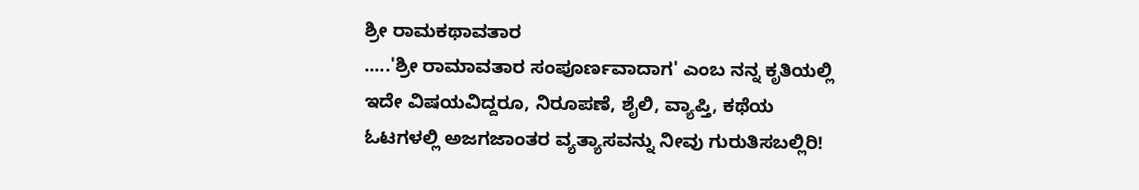ಶ್ರೀ ರಾಮಕಥಾವತಾರ
.....'ಶ್ರೀ ರಾಮಾವತಾರ ಸಂಪೂರ್ಣವಾದಾಗ' ಎಂಬ ನನ್ನ ಕೃತಿಯಲ್ಲಿ ಇದೇ ವಿಷಯವಿದ್ದರೂ, ನಿರೂಪಣೆ, ಶೈಲಿ, ವ್ಯಾಪ್ತಿ, ಕಥೆಯ ಓಟಗಳಲ್ಲಿ ಅಜಗಜಾಂತರ ವ್ಯತ್ಯಾಸವನ್ನು ನೀವು ಗುರುತಿಸಬಲ್ಲಿರಿ!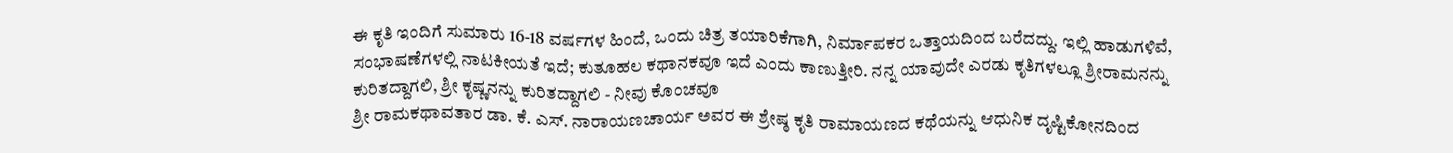ಈ ಕೃತಿ ಇಂದಿಗೆ ಸುಮಾರು 16-18 ವರ್ಷಗಳ ಹಿಂದೆ, ಒಂದು ಚಿತ್ರ ತಯಾರಿಕೆಗಾಗಿ, ನಿರ್ಮಾಪಕರ ಒತ್ತಾಯದಿಂದ ಬರೆದದ್ದು. ಇಲ್ಲಿ ಹಾಡುಗಳಿವೆ, ಸಂಭಾಷಣೆಗಳಲ್ಲಿ ನಾಟಕೀಯತೆ ಇದೆ; ಕುತೂಹಲ ಕಥಾನಕವೂ ಇದೆ ಎಂದು ಕಾಣುತ್ತೀರಿ. ನನ್ನ ಯಾವುದೇ ಎರಡು ಕೃತಿಗಳಲ್ಲೂ ಶ್ರೀರಾಮನನ್ನು ಕುರಿತದ್ದಾಗಲಿ, ಶ್ರೀ ಕೃಷ್ಣನನ್ನು ಕುರಿತದ್ದಾಗಲಿ - ನೀವು ಕೊಂಚವೂ
ಶ್ರೀ ರಾಮಕಥಾವತಾರ ಡಾ. ಕೆ. ಎಸ್. ನಾರಾಯಣಚಾರ್ಯ ಅವರ ಈ ಶ್ರೇಷ್ಠ ಕೃತಿ ರಾಮಾಯಣದ ಕಥೆಯನ್ನು ಆಧುನಿಕ ದೃಷ್ಟಿಕೋನದಿಂದ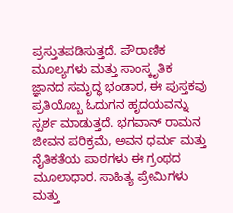ಪ್ರಸ್ತುತಪಡಿಸುತ್ತದೆ. ಪೌರಾಣಿಕ ಮೂಲ್ಯಗಳು ಮತ್ತು ಸಾಂಸ್ಕೃತಿಕ ಜ್ಞಾನದ ಸಮೃದ್ಧ ಭಂಡಾರ, ಈ ಪುಸ್ತಕವು ಪ್ರತಿಯೊಬ್ಬ ಓದುಗನ ಹೃದಯವನ್ನು ಸ್ಪರ್ಶ ಮಾಡುತ್ತದೆ. ಭಗವಾನ್ ರಾಮನ ಜೀವನ ಪರಿಕ್ರಮೆ, ಅವನ ಧರ್ಮ ಮತ್ತು ನೈತಿಕತೆಯ ಪಾಠಗಳು ಈ ಗ್ರಂಥದ ಮೂಲಾಧಾರ. ಸಾಹಿತ್ಯ ಪ್ರೇಮಿಗಳು ಮತ್ತು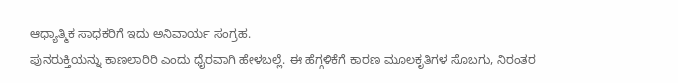ಆಧ್ಯಾತ್ಮಿಕ ಸಾಧಕರಿಗೆ ಇದು ಅನಿವಾರ್ಯ ಸಂಗ್ರಹ.
ಪುನರುಕ್ತಿಯನ್ನು ಕಾಣಲಾರಿರಿ ಎಂದು ಧೈರವಾಗಿ ಹೇಳಬಲ್ಲೆ. ಈ ಹೆಗ್ಗಳಿಕೆಗೆ ಕಾರಣ ಮೂಲಕೃತಿಗಳ ಸೊಬಗು, ನಿರಂತರ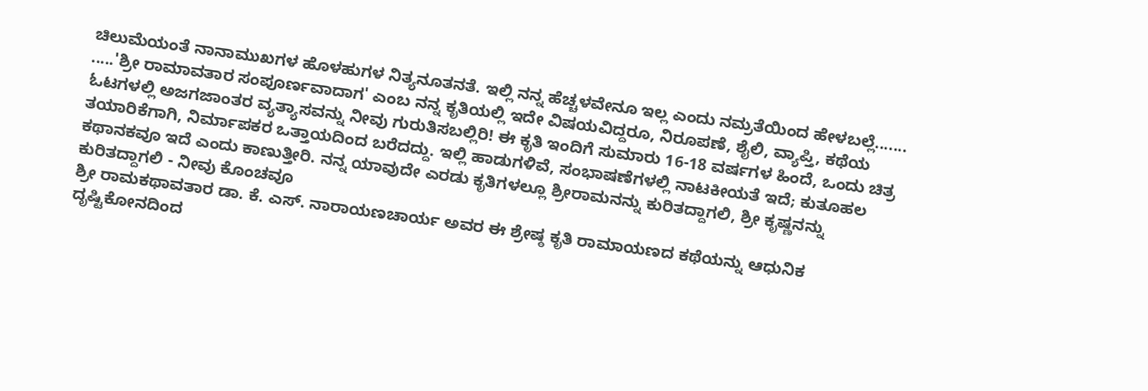ಚಿಲುಮೆಯಂತೆ ನಾನಾಮುಖಗಳ ಹೊಳಹುಗಳ ನಿತ್ಯನೂತನತೆ. ಇಲ್ಲಿ ನನ್ನ ಹೆಚ್ಚಳವೇನೂ ಇಲ್ಲ ಎಂದು ನಮ್ರತೆಯಿಂದ ಹೇಳಬಲ್ಲೆ.......
.....'ಶ್ರೀ ರಾಮಾವತಾರ ಸಂಪೂರ್ಣವಾದಾಗ' ಎಂಬ ನನ್ನ ಕೃತಿಯಲ್ಲಿ ಇದೇ ವಿಷಯವಿದ್ದರೂ, ನಿರೂಪಣೆ, ಶೈಲಿ, ವ್ಯಾಪ್ತಿ, ಕಥೆಯ ಓಟಗಳಲ್ಲಿ ಅಜಗಜಾಂತರ ವ್ಯತ್ಯಾಸವನ್ನು ನೀವು ಗುರುತಿಸಬಲ್ಲಿರಿ! ಈ ಕೃತಿ ಇಂದಿಗೆ ಸುಮಾರು 16-18 ವರ್ಷಗಳ ಹಿಂದೆ, ಒಂದು ಚಿತ್ರ ತಯಾರಿಕೆಗಾಗಿ, ನಿರ್ಮಾಪಕರ ಒತ್ತಾಯದಿಂದ ಬರೆದದ್ದು. ಇಲ್ಲಿ ಹಾಡುಗಳಿವೆ, ಸಂಭಾಷಣೆಗಳಲ್ಲಿ ನಾಟಕೀಯತೆ ಇದೆ; ಕುತೂಹಲ ಕಥಾನಕವೂ ಇದೆ ಎಂದು ಕಾಣುತ್ತೀರಿ. ನನ್ನ ಯಾವುದೇ ಎರಡು ಕೃತಿಗಳಲ್ಲೂ ಶ್ರೀರಾಮನನ್ನು ಕುರಿತದ್ದಾಗಲಿ, ಶ್ರೀ ಕೃಷ್ಣನನ್ನು ಕುರಿತದ್ದಾಗಲಿ - ನೀವು ಕೊಂಚವೂ
ಶ್ರೀ ರಾಮಕಥಾವತಾರ ಡಾ. ಕೆ. ಎಸ್. ನಾರಾಯಣಚಾರ್ಯ ಅವರ ಈ ಶ್ರೇಷ್ಠ ಕೃತಿ ರಾಮಾಯಣದ ಕಥೆಯನ್ನು ಆಧುನಿಕ ದೃಷ್ಟಿಕೋನದಿಂದ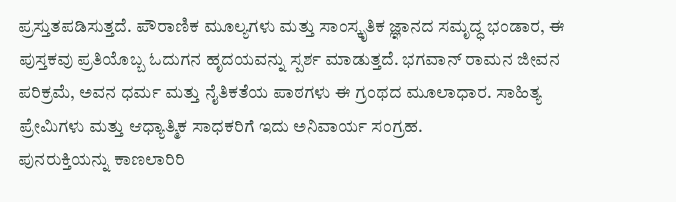ಪ್ರಸ್ತುತಪಡಿಸುತ್ತದೆ. ಪೌರಾಣಿಕ ಮೂಲ್ಯಗಳು ಮತ್ತು ಸಾಂಸ್ಕೃತಿಕ ಜ್ಞಾನದ ಸಮೃದ್ಧ ಭಂಡಾರ, ಈ ಪುಸ್ತಕವು ಪ್ರತಿಯೊಬ್ಬ ಓದುಗನ ಹೃದಯವನ್ನು ಸ್ಪರ್ಶ ಮಾಡುತ್ತದೆ. ಭಗವಾನ್ ರಾಮನ ಜೀವನ ಪರಿಕ್ರಮೆ, ಅವನ ಧರ್ಮ ಮತ್ತು ನೈತಿಕತೆಯ ಪಾಠಗಳು ಈ ಗ್ರಂಥದ ಮೂಲಾಧಾರ. ಸಾಹಿತ್ಯ ಪ್ರೇಮಿಗಳು ಮತ್ತು ಆಧ್ಯಾತ್ಮಿಕ ಸಾಧಕರಿಗೆ ಇದು ಅನಿವಾರ್ಯ ಸಂಗ್ರಹ.
ಪುನರುಕ್ತಿಯನ್ನು ಕಾಣಲಾರಿರಿ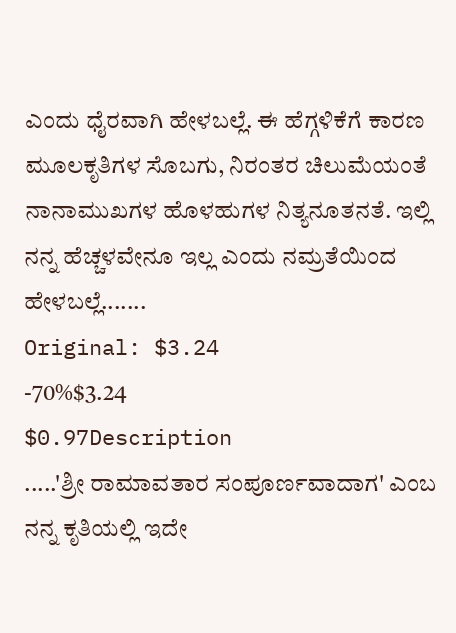ಎಂದು ಧೈರವಾಗಿ ಹೇಳಬಲ್ಲೆ. ಈ ಹೆಗ್ಗಳಿಕೆಗೆ ಕಾರಣ ಮೂಲಕೃತಿಗಳ ಸೊಬಗು, ನಿರಂತರ ಚಿಲುಮೆಯಂತೆ ನಾನಾಮುಖಗಳ ಹೊಳಹುಗಳ ನಿತ್ಯನೂತನತೆ. ಇಲ್ಲಿ ನನ್ನ ಹೆಚ್ಚಳವೇನೂ ಇಲ್ಲ ಎಂದು ನಮ್ರತೆಯಿಂದ ಹೇಳಬಲ್ಲೆ.......
Original: $3.24
-70%$3.24
$0.97Description
.....'ಶ್ರೀ ರಾಮಾವತಾರ ಸಂಪೂರ್ಣವಾದಾಗ' ಎಂಬ ನನ್ನ ಕೃತಿಯಲ್ಲಿ ಇದೇ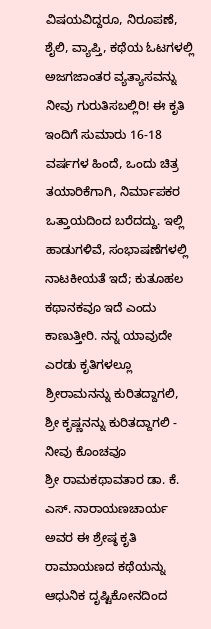ವಿಷಯವಿದ್ದರೂ, ನಿರೂಪಣೆ, ಶೈಲಿ, ವ್ಯಾಪ್ತಿ, ಕಥೆಯ ಓಟಗಳಲ್ಲಿ ಅಜಗಜಾಂತರ ವ್ಯತ್ಯಾಸವನ್ನು ನೀವು ಗುರುತಿಸಬಲ್ಲಿರಿ! ಈ ಕೃತಿ ಇಂದಿಗೆ ಸುಮಾರು 16-18 ವರ್ಷಗಳ ಹಿಂದೆ, ಒಂದು ಚಿತ್ರ ತಯಾರಿಕೆಗಾಗಿ, ನಿರ್ಮಾಪಕರ ಒತ್ತಾಯದಿಂದ ಬರೆದದ್ದು. ಇಲ್ಲಿ ಹಾಡುಗಳಿವೆ, ಸಂಭಾಷಣೆಗಳಲ್ಲಿ ನಾಟಕೀಯತೆ ಇದೆ; ಕುತೂಹಲ ಕಥಾನಕವೂ ಇದೆ ಎಂದು ಕಾಣುತ್ತೀರಿ. ನನ್ನ ಯಾವುದೇ ಎರಡು ಕೃತಿಗಳಲ್ಲೂ ಶ್ರೀರಾಮನನ್ನು ಕುರಿತದ್ದಾಗಲಿ, ಶ್ರೀ ಕೃಷ್ಣನನ್ನು ಕುರಿತದ್ದಾಗಲಿ - ನೀವು ಕೊಂಚವೂ
ಶ್ರೀ ರಾಮಕಥಾವತಾರ ಡಾ. ಕೆ. ಎಸ್. ನಾರಾಯಣಚಾರ್ಯ ಅವರ ಈ ಶ್ರೇಷ್ಠ ಕೃತಿ ರಾಮಾಯಣದ ಕಥೆಯನ್ನು ಆಧುನಿಕ ದೃಷ್ಟಿಕೋನದಿಂದ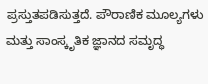ಪ್ರಸ್ತುತಪಡಿಸುತ್ತದೆ. ಪೌರಾಣಿಕ ಮೂಲ್ಯಗಳು ಮತ್ತು ಸಾಂಸ್ಕೃತಿಕ ಜ್ಞಾನದ ಸಮೃದ್ಧ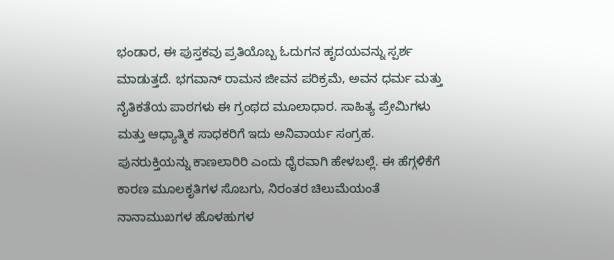ಭಂಡಾರ, ಈ ಪುಸ್ತಕವು ಪ್ರತಿಯೊಬ್ಬ ಓದುಗನ ಹೃದಯವನ್ನು ಸ್ಪರ್ಶ ಮಾಡುತ್ತದೆ. ಭಗವಾನ್ ರಾಮನ ಜೀವನ ಪರಿಕ್ರಮೆ, ಅವನ ಧರ್ಮ ಮತ್ತು ನೈತಿಕತೆಯ ಪಾಠಗಳು ಈ ಗ್ರಂಥದ ಮೂಲಾಧಾರ. ಸಾಹಿತ್ಯ ಪ್ರೇಮಿಗಳು ಮತ್ತು ಆಧ್ಯಾತ್ಮಿಕ ಸಾಧಕರಿಗೆ ಇದು ಅನಿವಾರ್ಯ ಸಂಗ್ರಹ.
ಪುನರುಕ್ತಿಯನ್ನು ಕಾಣಲಾರಿರಿ ಎಂದು ಧೈರವಾಗಿ ಹೇಳಬಲ್ಲೆ. ಈ ಹೆಗ್ಗಳಿಕೆಗೆ ಕಾರಣ ಮೂಲಕೃತಿಗಳ ಸೊಬಗು, ನಿರಂತರ ಚಿಲುಮೆಯಂತೆ ನಾನಾಮುಖಗಳ ಹೊಳಹುಗಳ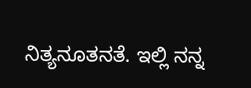ನಿತ್ಯನೂತನತೆ. ಇಲ್ಲಿ ನನ್ನ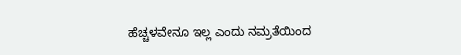ಹೆಚ್ಚಳವೇನೂ ಇಲ್ಲ ಎಂದು ನಮ್ರತೆಯಿಂದ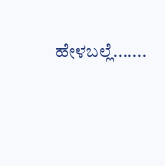ಹೇಳಬಲ್ಲೆ.......